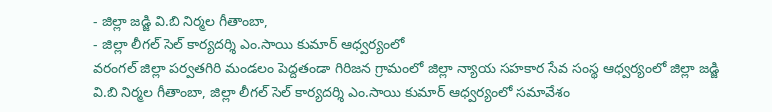- జిల్లా జడ్జి వి.బి నిర్మల గీతాంబా,
- జిల్లా లీగల్ సెల్ కార్యదర్శి ఎం.సాయి కుమార్ ఆధ్వర్యంలో
వరంగల్ జిల్లా పర్వతగిరి మండలం పెద్దతండా గిరిజన గ్రామంలో జిల్లా న్యాయ సహకార సేవ సంస్థ ఆధ్వర్యంలో జిల్లా జడ్జి వి.బి నిర్మల గీతాంబా, జిల్లా లీగల్ సెల్ కార్యదర్శి ఎం.సాయి కుమార్ ఆధ్వర్యంలో సమావేశం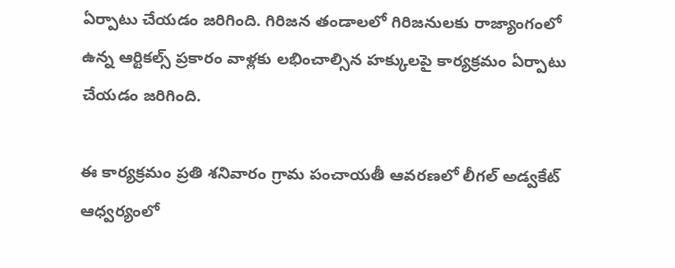ఏర్పాటు చేయడం జరిగింది. గిరిజన తండాలలో గిరిజనులకు రాజ్యాంగంలో ఉన్న ఆర్టికల్స్ ప్రకారం వాళ్లకు లభించాల్సిన హక్కులపై కార్యక్రమం ఏర్పాటు చేయడం జరిగింది.

ఈ కార్యక్రమం ప్రతి శనివారం గ్రామ పంచాయతీ ఆవరణలో లీగల్ అడ్వకేట్ ఆధ్వర్యంలో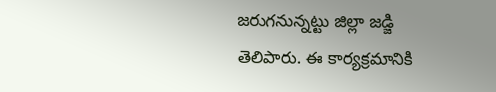జరుగనున్నట్టు జిల్లా జడ్జి తెలిపారు. ఈ కార్యక్రమానికి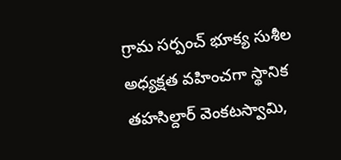గ్రామ సర్పంచ్ భూక్య సుశీల అధ్యక్షత వహించగా స్థానిక తహసిల్దార్ వెంకటస్వామి,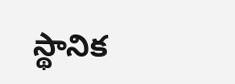స్థానిక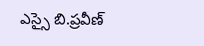ఎస్సై బి.ప్రవీణ్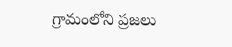గ్రామంలోని ప్రజలు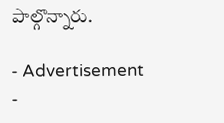పాల్గొన్నారు.

- Advertisement -